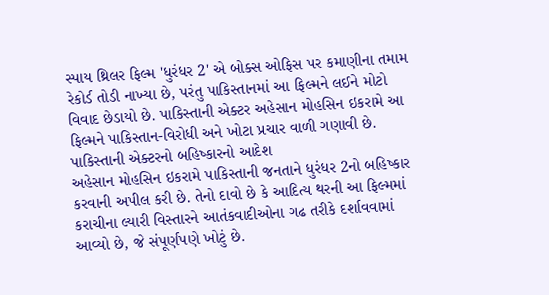સ્પાય થ્રિલર ફિલ્મ 'ધુરંધર 2' એ બોક્સ ઓફિસ પર કમાણીના તમામ રેકોર્ડ તોડી નાખ્યા છે, પરંતુ પાકિસ્તાનમાં આ ફિલ્મને લઈને મોટો વિવાદ છેડાયો છે. પાકિસ્તાની એક્ટર અહેસાન મોહસિન ઇકરામે આ ફિલ્મને પાકિસ્તાન-વિરોધી અને ખોટા પ્રચાર વાળી ગણાવી છે.
પાકિસ્તાની એક્ટરનો બહિષ્કારનો આદેશ
અહેસાન મોહસિન ઇકરામે પાકિસ્તાની જનતાને ધુરંધર 2નો બહિષ્કાર કરવાની અપીલ કરી છે. તેનો દાવો છે કે આદિત્ય થરની આ ફિલ્મમાં કરાચીના લ્યારી વિસ્તારને આતંકવાદીઓના ગઢ તરીકે દર્શાવવામાં આવ્યો છે, જે સંપૂર્ણપણે ખોટું છે.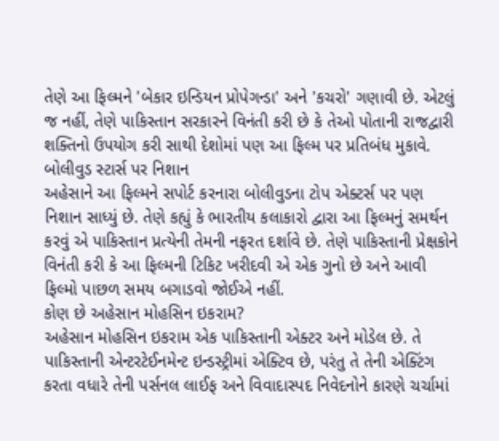તેણે આ ફિલ્મને 'બેકાર ઇન્ડિયન પ્રોપેગન્ડા' અને 'કચરો' ગણાવી છે. એટલું જ નહીં, તેણે પાકિસ્તાન સરકારને વિનંતી કરી છે કે તેઓ પોતાની રાજદ્વારી શક્તિનો ઉપયોગ કરી સાથી દેશોમાં પણ આ ફિલ્મ પર પ્રતિબંધ મુકાવે.
બોલીવુડ સ્ટાર્સ પર નિશાન
અહેસાને આ ફિલ્મને સપોર્ટ કરનારા બોલીવુડના ટોપ એક્ટર્સ પર પણ નિશાન સાધ્યું છે. તેણે કહ્યું કે ભારતીય કલાકારો દ્વારા આ ફિલ્મનું સમર્થન કરવું એ પાકિસ્તાન પ્રત્યેની તેમની નફરત દર્શાવે છે. તેણે પાકિસ્તાની પ્રેક્ષકોને વિનંતી કરી કે આ ફિલ્મની ટિકિટ ખરીદવી એ એક ગુનો છે અને આવી ફિલ્મો પાછળ સમય બગાડવો જોઈએ નહીં.
કોણ છે અહેસાન મોહસિન ઇકરામ?
અહેસાન મોહસિન ઇકરામ એક પાકિસ્તાની એક્ટર અને મોડેલ છે. તે પાકિસ્તાની એન્ટરટેઈનમેન્ટ ઇન્ડસ્ટ્રીમાં એક્ટિવ છે, પરંતુ તે તેની એક્ટિંગ કરતા વધારે તેની પર્સનલ લાઈફ અને વિવાદાસ્પદ નિવેદનોને કારણે ચર્ચામાં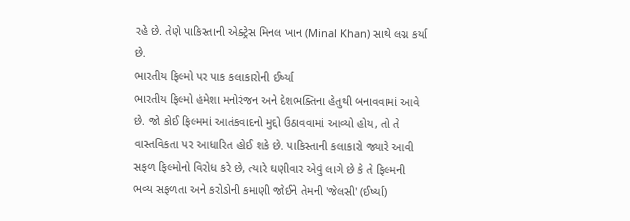રહે છે. તેણે પાકિસ્તાની એક્ટ્રેસ મિનલ ખાન (Minal Khan) સાથે લગ્ન કર્યા છે.
ભારતીય ફિલ્મો પર પાક કલાકારોની ઈર્ષ્યા
ભારતીય ફિલ્મો હંમેશા મનોરંજન અને દેશભક્તિના હેતુથી બનાવવામાં આવે છે. જો કોઈ ફિલ્મમાં આતંકવાદનો મુદ્દો ઉઠાવવામાં આવ્યો હોય, તો તે વાસ્તવિકતા પર આધારિત હોઈ શકે છે. પાકિસ્તાની કલાકારો જ્યારે આવી સફળ ફિલ્મોનો વિરોધ કરે છે, ત્યારે ઘણીવાર એવું લાગે છે કે તે ફિલ્મની ભવ્ય સફળતા અને કરોડોની કમાણી જોઈને તેમની 'જેલસી' (ઈર્ષ્યા)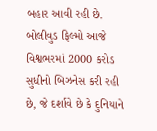બહાર આવી રહી છે. બોલીવુડ ફિલ્મો આજે વિશ્વભરમાં 2000 કરોડ સુધીનો બિઝનેસ કરી રહી છે, જે દર્શાવે છે કે દુનિયાને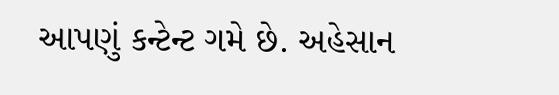આપણું કન્ટેન્ટ ગમે છે. અહેસાન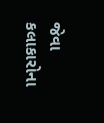જેવા કલાકારોના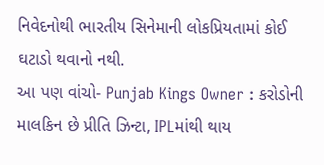નિવેદનોથી ભારતીય સિનેમાની લોકપ્રિયતામાં કોઈ ઘટાડો થવાનો નથી.
આ પણ વાંચો- Punjab Kings Owner : કરોડોની માલકિન છે પ્રીતિ ઝિન્ટા, IPLમાંથી થાય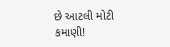છે આટલી મોટી કમાણી!